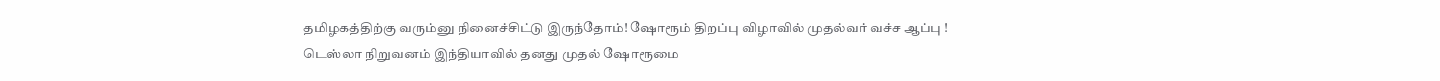தமிழகத்திற்கு வரும்னு நினைச்சிட்டு இருந்தோம்! ஷோரூம் திறப்பு விழாவில் முதல்வர் வச்ச ஆப்பு !
டெஸ்லா நிறுவனம் இந்தியாவில் தனது முதல் ஷோரூமை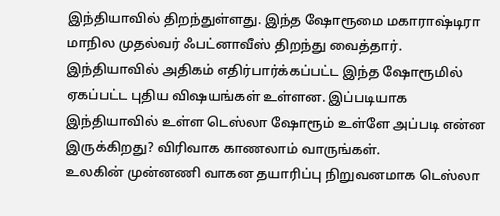இந்தியாவில் திறந்துள்ளது. இந்த ஷோரூமை மகாராஷ்டிரா மாநில முதல்வர் ஃபட்னாவீஸ் திறந்து வைத்தார். இந்தியாவில் அதிகம் எதிர்பார்க்கப்பட்ட இந்த ஷோரூமில் ஏகப்பட்ட புதிய விஷயங்கள் உள்ளன. இப்படியாக இந்தியாவில் உள்ள டெஸ்லா ஷோரூம் உள்ளே அப்படி என்ன இருக்கிறது? விரிவாக காணலாம் வாருங்கள்.
உலகின் முன்னணி வாகன தயாரிப்பு நிறுவனமாக டெஸ்லா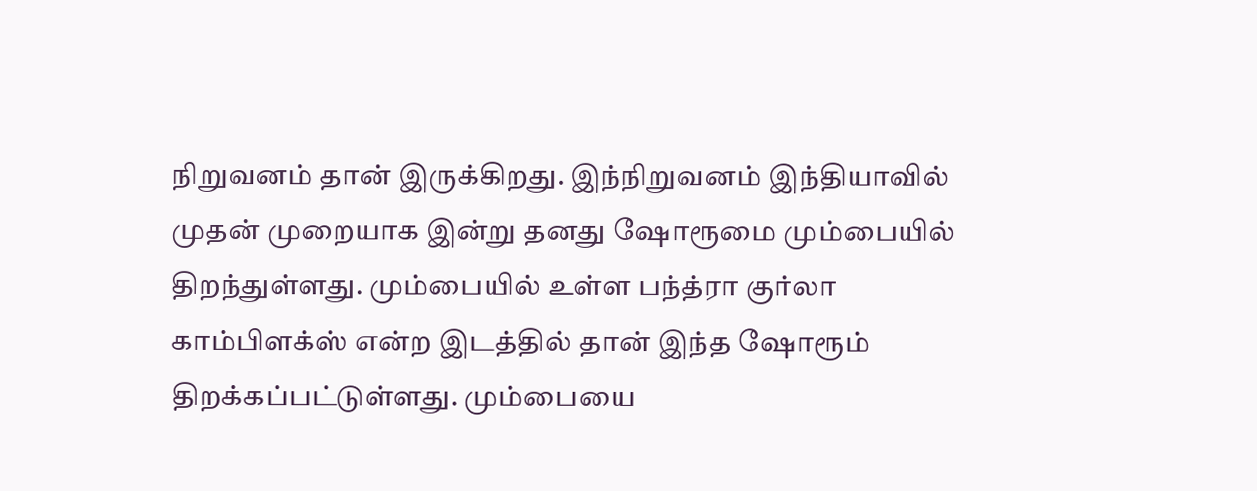நிறுவனம் தான் இருக்கிறது. இந்நிறுவனம் இந்தியாவில் முதன் முறையாக இன்று தனது ஷோரூமை மும்பையில் திறந்துள்ளது. மும்பையில் உள்ள பந்த்ரா குர்லா காம்பிளக்ஸ் என்ற இடத்தில் தான் இந்த ஷோரூம் திறக்கப்பட்டுள்ளது. மும்பையை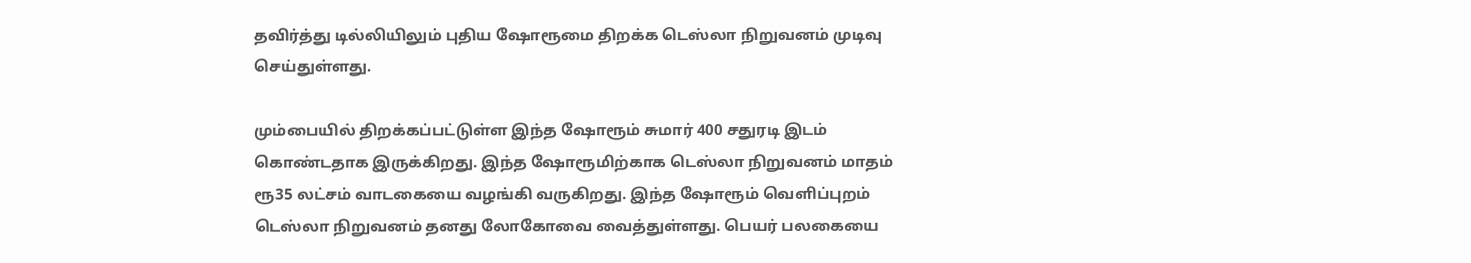தவிர்த்து டில்லியிலும் புதிய ஷோரூமை திறக்க டெஸ்லா நிறுவனம் முடிவு செய்துள்ளது.

மும்பையில் திறக்கப்பட்டுள்ள இந்த ஷோரூம் சுமார் 400 சதுரடி இடம் கொண்டதாக இருக்கிறது. இந்த ஷோரூமிற்காக டெஸ்லா நிறுவனம் மாதம் ரூ35 லட்சம் வாடகையை வழங்கி வருகிறது. இந்த ஷோரூம் வெளிப்புறம் டெஸ்லா நிறுவனம் தனது லோகோவை வைத்துள்ளது. பெயர் பலகையை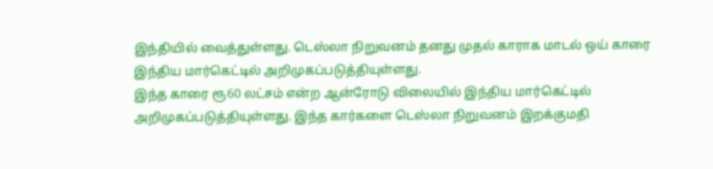இந்தியில் வைத்துள்ளது. டெஸ்லா நிறுவனம் தனது முதல் காராக மாடல் ஒய் காரை இந்திய மார்கெட்டில் அறிமுகப்படுத்தியுள்ளது.
இந்த காரை ரூ60 லட்சம் என்ற ஆன்ரோடு விலையில் இந்திய மார்கெட்டில் அறிமுகப்படுத்தியுள்ளது. இந்த கார்களை டெஸ்லா நிறுவனம் இறக்குமதி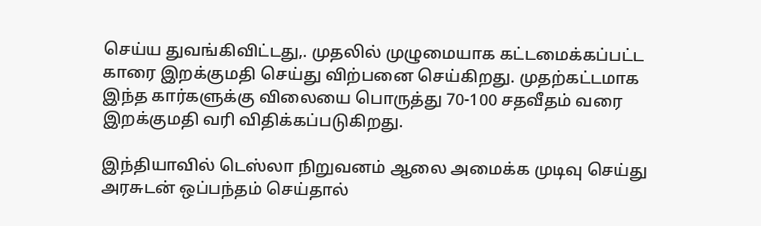செய்ய துவங்கிவிட்டது,. முதலில் முழுமையாக கட்டமைக்கப்பட்ட காரை இறக்குமதி செய்து விற்பனை செய்கிறது. முதற்கட்டமாக இந்த கார்களுக்கு விலையை பொருத்து 70-100 சதவீதம் வரை இறக்குமதி வரி விதிக்கப்படுகிறது.

இந்தியாவில் டெஸ்லா நிறுவனம் ஆலை அமைக்க முடிவு செய்து அரசுடன் ஒப்பந்தம் செய்தால்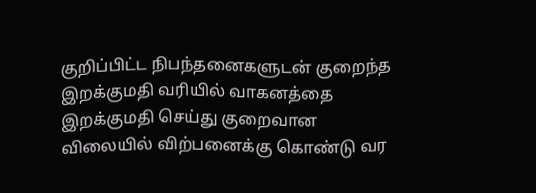குறிப்பிட்ட நிபந்தனைகளுடன் குறைந்த இறக்குமதி வரியில் வாகனத்தை இறக்குமதி செய்து குறைவான விலையில் விற்பனைக்கு கொண்டு வர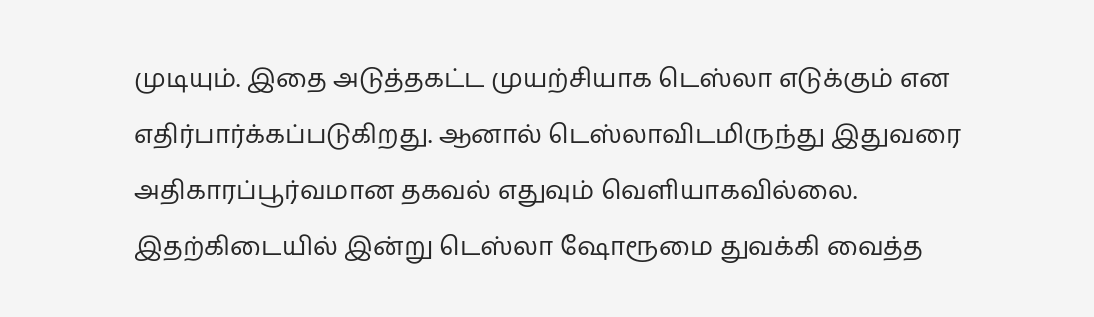முடியும். இதை அடுத்தகட்ட முயற்சியாக டெஸ்லா எடுக்கும் என எதிர்பார்க்கப்படுகிறது. ஆனால் டெஸ்லாவிடமிருந்து இதுவரை அதிகாரப்பூர்வமான தகவல் எதுவும் வெளியாகவில்லை.
இதற்கிடையில் இன்று டெஸ்லா ஷோரூமை துவக்கி வைத்த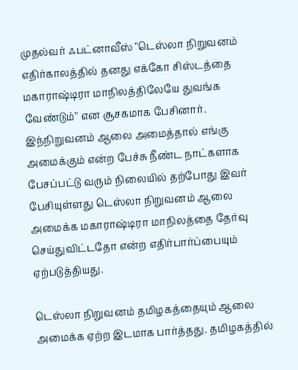முதல்வர் ஃபட்னாவீஸ் "டெஸ்லா நிறுவனம் எதிர்காலத்தில் தனது எக்கோ சிஸ்டத்தை மகாராஷ்டிரா மாநிலத்திலேயே துவங்க வேண்டும்" என சூசகமாக பேசினார். இந்நிறுவனம் ஆலை அமைத்தால் எங்கு அமைக்கும் என்ற பேச்சு நீண்ட நாட்களாக பேசப்பட்டு வரும் நிலையில் தற்போது இவர் பேசியுள்ளது டெஸ்லா நிறுவனம் ஆலை அமைக்க மகாராஷ்டிரா மாநிலத்தை தேர்வு செய்துவிட்டதோ என்ற எதிர்பார்ப்பையும் ஏற்படுத்தியது.

டெஸ்லா நிறுவனம் தமிழகத்தையும் ஆலை அமைக்க ஏற்ற இடமாக பார்த்தது. தமிழகத்தில்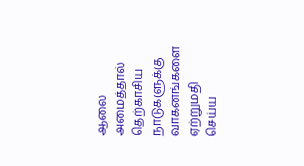ஆலை அமைத்தால் தெற்காசிய நாடுகளுக்கு வாகனங்களை ஏற்றுமதி செய்ய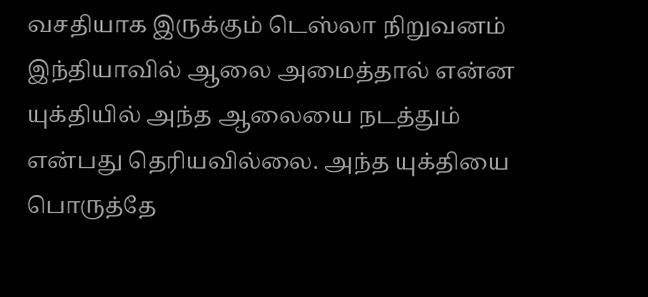வசதியாக இருக்கும் டெஸ்லா நிறுவனம் இந்தியாவில் ஆலை அமைத்தால் என்ன யுக்தியில் அந்த ஆலையை நடத்தும் என்பது தெரியவில்லை. அந்த யுக்தியை பொருத்தே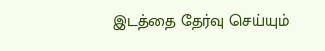இடத்தை தேர்வு செய்யும்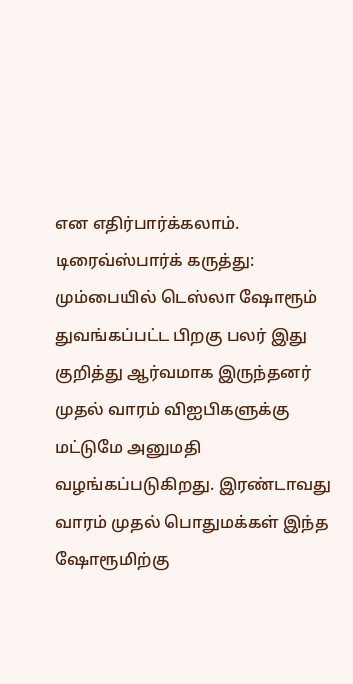என எதிர்பார்க்கலாம்.
டிரைவ்ஸ்பார்க் கருத்து: மும்பையில் டெஸ்லா ஷோரூம் துவங்கப்பட்ட பிறகு பலர் இது குறித்து ஆர்வமாக இருந்தனர் முதல் வாரம் விஐபிகளுக்கு மட்டுமே அனுமதி வழங்கப்படுகிறது. இரண்டாவது வாரம் முதல் பொதுமக்கள் இந்த ஷோரூமிற்கு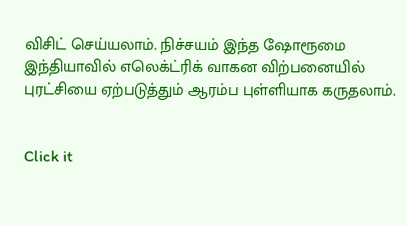விசிட் செய்யலாம். நிச்சயம் இந்த ஷோரூமை இந்தியாவில் எலெக்ட்ரிக் வாகன விற்பனையில் புரட்சியை ஏற்படுத்தும் ஆரம்ப புள்ளியாக கருதலாம்.


Click it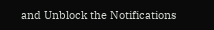and Unblock the Notifications